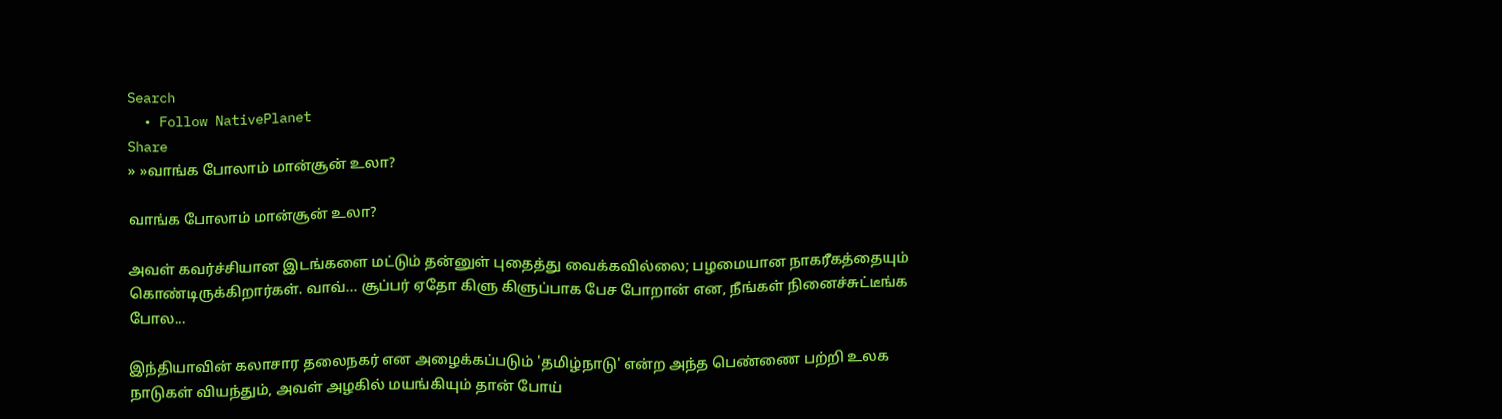Search
  • Follow NativePlanet
Share
» »வாங்க போலாம் மான்சூன் உலா?

வாங்க போலாம் மான்சூன் உலா?

அவள் கவர்ச்சியான இடங்களை மட்டும் தன்னுள் புதைத்து வைக்கவில்லை; பழமையான நாகரீகத்தையும் கொண்டிருக்கிறார்கள். வாவ்... சூப்பர் ஏதோ கிளு கிளுப்பாக பேச போறான் என, நீங்கள் நினைச்சுட்டீங்க போல...

இந்தியாவின் கலாசார தலைநகர் என அழைக்கப்படும் 'தமிழ்நாடு' என்ற அந்த பெண்ணை பற்றி உலக நாடுகள் வியந்தும், அவள் அழகில் மயங்கியும் தான் போய்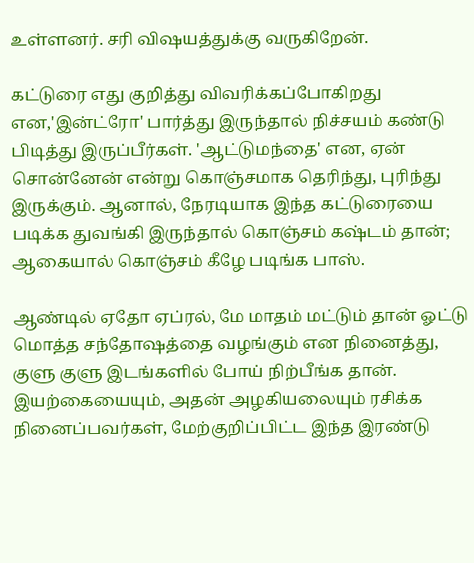உள்ளனர். சரி விஷயத்துக்கு வருகிறேன்.

கட்டுரை எது குறித்து விவரிக்கப்போகிறது என,'இன்ட்ரோ' பார்த்து இருந்தால் நிச்சயம் கண்டு பிடித்து இருப்பீர்கள். 'ஆட்டுமந்தை' என, ஏன் சொன்னேன் என்று கொஞ்சமாக தெரிந்து, புரிந்து இருக்கும். ஆனால், நேரடியாக இந்த கட்டுரையை படிக்க துவங்கி இருந்தால் கொஞ்சம் கஷ்டம் தான்; ஆகையால் கொஞ்சம் கீழே படிங்க பாஸ்.

ஆண்டில் ஏதோ ஏப்ரல், மே மாதம் மட்டும் தான் ஓட்டு மொத்த சந்தோஷத்தை வழங்கும் என நினைத்து, குளு குளு இடங்களில் போய் நிற்பீங்க தான். இயற்கையையும், அதன் அழகியலையும் ரசிக்க நினைப்பவர்கள், மேற்குறிப்பிட்ட இந்த இரண்டு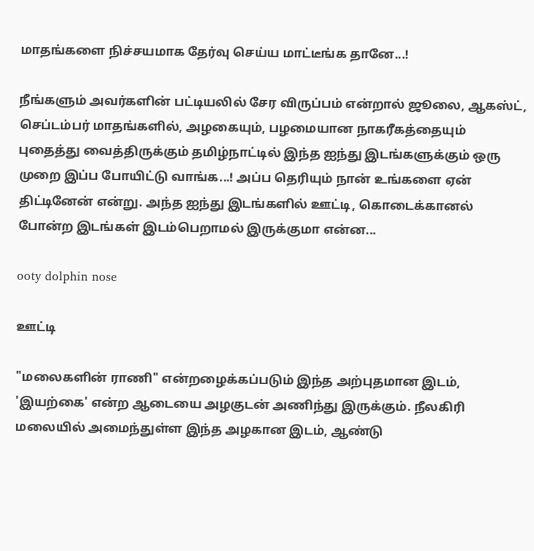மாதங்களை நிச்சயமாக தேர்வு செய்ய மாட்டீங்க தானே...!

நீங்களும் அவர்களின் பட்டியலில் சேர விருப்பம் என்றால் ஜூலை, ஆகஸ்ட், செப்டம்பர் மாதங்களில், அழகையும், பழமையான நாகரீகத்தையும் புதைத்து வைத்திருக்கும் தமிழ்நாட்டில் இந்த ஐந்து இடங்களுக்கும் ஒரு முறை இப்ப போயிட்டு வாங்க...! அப்ப தெரியும் நான் உங்களை ஏன் திட்டினேன் என்று. அந்த ஐந்து இடங்களில் ஊட்டி, கொடைக்கானல் போன்ற இடங்கள் இடம்பெறாமல் இருக்குமா என்ன...

ooty dolphin nose

ஊட்டி

"மலைகளின் ராணி" என்றழைக்கப்படும் இந்த அற்புதமான இடம், 'இயற்கை' என்ற ஆடையை அழகுடன் அணிந்து இருக்கும். நீலகிரி மலையில் அமைந்துள்ள இந்த அழகான இடம், ஆண்டு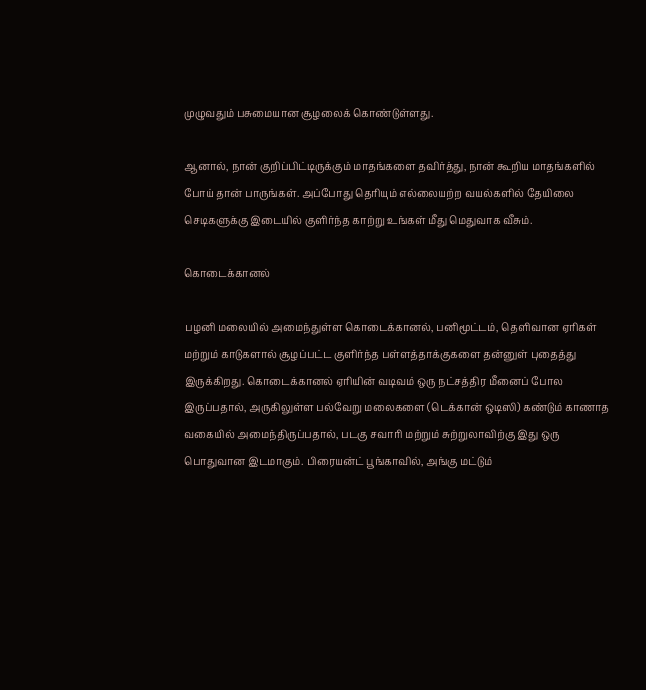முழுவதும் பசுமையான சூழலைக் கொண்டுள்ளது.

ஆனால், நான் குறிப்பிட்டிருக்கும் மாதங்களை தவிர்த்து, நான் கூறிய மாதங்களில் போய் தான் பாருங்கள். அப்போது தெரியும் எல்லையற்ற வயல்களில் தேயிலை செடிகளுக்கு இடையில் குளிர்ந்த காற்று உங்கள் மீது மெதுவாக வீசும்.

கொடைக்கானல்

பழனி மலையில் அமைந்துள்ள கொடைக்கானல், பனிமூட்டம், தெளிவான ஏரிகள் மற்றும் காடுகளால் சூழப்பட்ட குளிர்ந்த பள்ளத்தாக்குகளை தன்னுள் புதைத்து இருக்கிறது. கொடைக்கானல் ஏரியின் வடிவம் ஒரு நட்சத்திர மீனைப் போல இருப்பதால், அருகிலுள்ள பல்வேறு மலைகளை (டெக்கான் ஒடிஸி) கண்டும் காணாத வகையில் அமைந்திருப்பதால், படகு சவாரி மற்றும் சுற்றுலாவிற்கு இது ஒரு பொதுவான இடமாகும். பிரையன்ட் பூங்காவில், அங்கு மட்டும்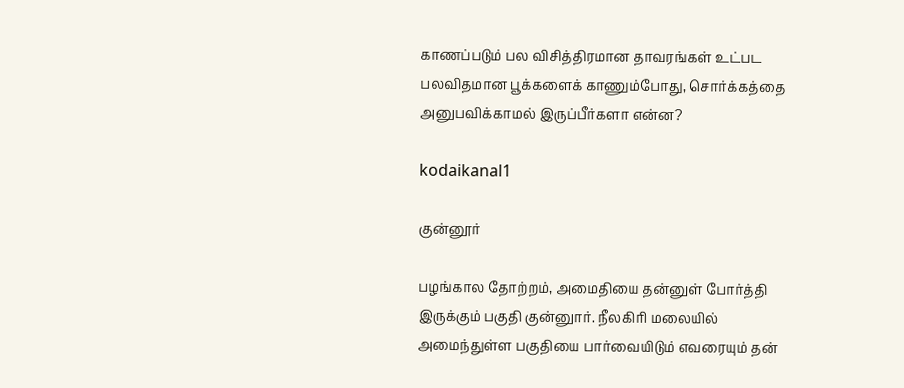காணப்படும் பல விசித்திரமான தாவரங்கள் உட்பட பலவிதமான பூக்களைக் காணும்போது, சொர்க்கத்தை அனுபவிக்காமல் இருப்பீர்களா என்ன?

kodaikanal1

குன்னூர்

பழங்கால தோற்றம், அமைதியை தன்னுள் போர்த்தி இருக்கும் பகுதி குன்னுார். நீலகிரி மலையில் அமைந்துள்ள பகுதியை பார்வையிடும் எவரையும் தன்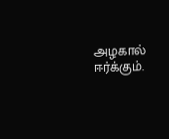அழகால் ஈர்க்கும்.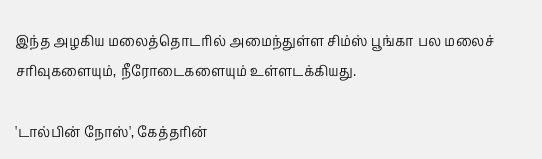இந்த அழகிய மலைத்தொடரில் அமைந்துள்ள சிம்ஸ் பூங்கா பல மலைச் சரிவுகளையும், நீரோடைகளையும் உள்ளடக்கியது.

'டால்பின் நோஸ்', கேத்தரின்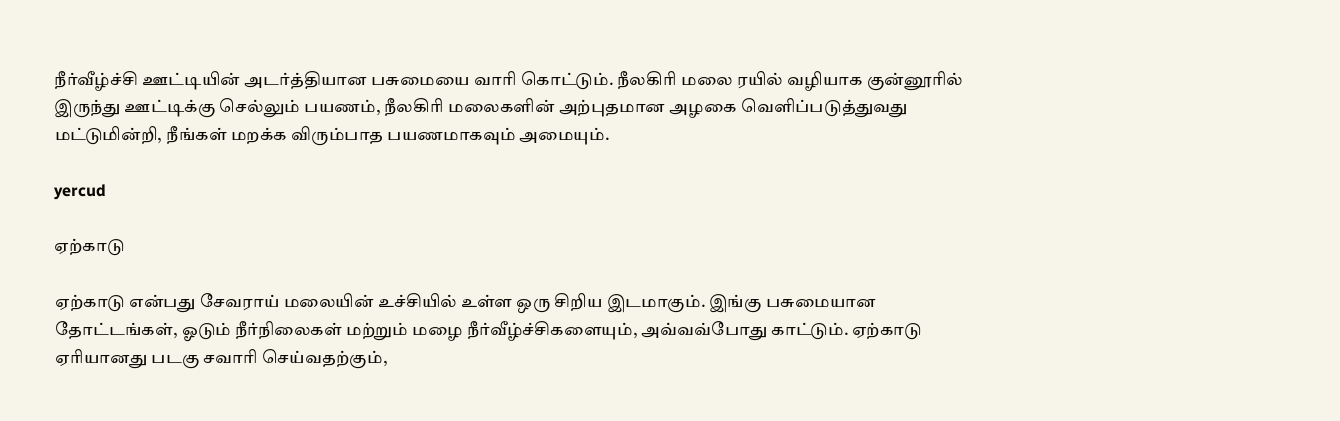நீர்வீழ்ச்சி ஊட்டியின் அடர்த்தியான பசுமையை வாரி கொட்டும். நீலகிரி மலை ரயில் வழியாக குன்னூரில் இருந்து ஊட்டிக்கு செல்லும் பயணம், நீலகிரி மலைகளின் அற்புதமான அழகை வெளிப்படுத்துவது மட்டுமின்றி, நீங்கள் மறக்க விரும்பாத பயணமாகவும் அமையும்.

yercud

ஏற்காடு

ஏற்காடு என்பது சேவராய் மலையின் உச்சியில் உள்ள ஒரு சிறிய இடமாகும். இங்கு பசுமையான தோட்டங்கள், ஓடும் நீர்நிலைகள் மற்றும் மழை நீர்வீழ்ச்சிகளையும், அவ்வவ்போது காட்டும். ஏற்காடு ஏரியானது படகு சவாரி செய்வதற்கும்,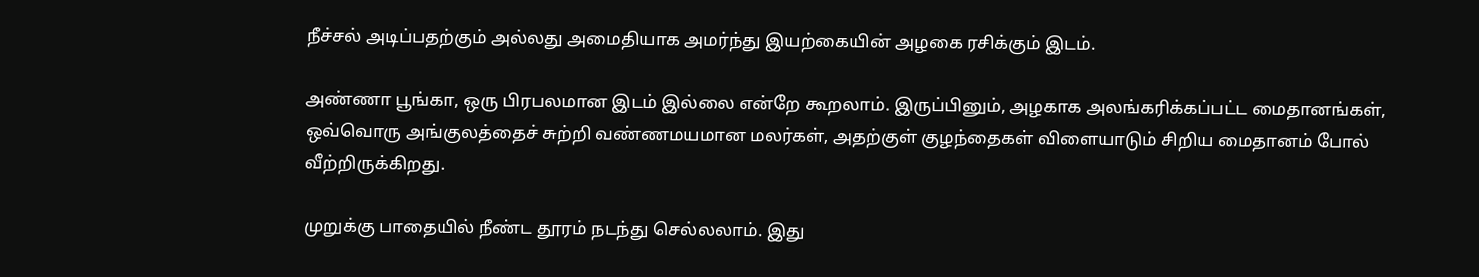நீச்சல் அடிப்பதற்கும் அல்லது அமைதியாக அமர்ந்து இயற்கையின் அழகை ரசிக்கும் இடம்.

அண்ணா பூங்கா, ஒரு பிரபலமான இடம் இல்லை என்றே கூறலாம். இருப்பினும், அழகாக அலங்கரிக்கப்பட்ட மைதானங்கள், ஒவ்வொரு அங்குலத்தைச் சுற்றி வண்ணமயமான மலர்கள், அதற்குள் குழந்தைகள் விளையாடும் சிறிய மைதானம் போல் வீற்றிருக்கிறது.

முறுக்கு பாதையில் நீண்ட தூரம் நடந்து செல்லலாம். இது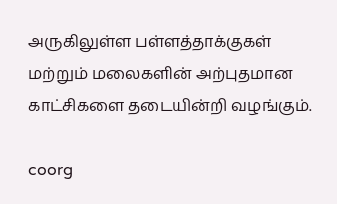அருகிலுள்ள பள்ளத்தாக்குகள் மற்றும் மலைகளின் அற்புதமான காட்சிகளை தடையின்றி வழங்கும்.

coorg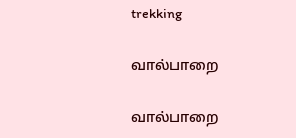trekking

வால்பாறை

வால்பாறை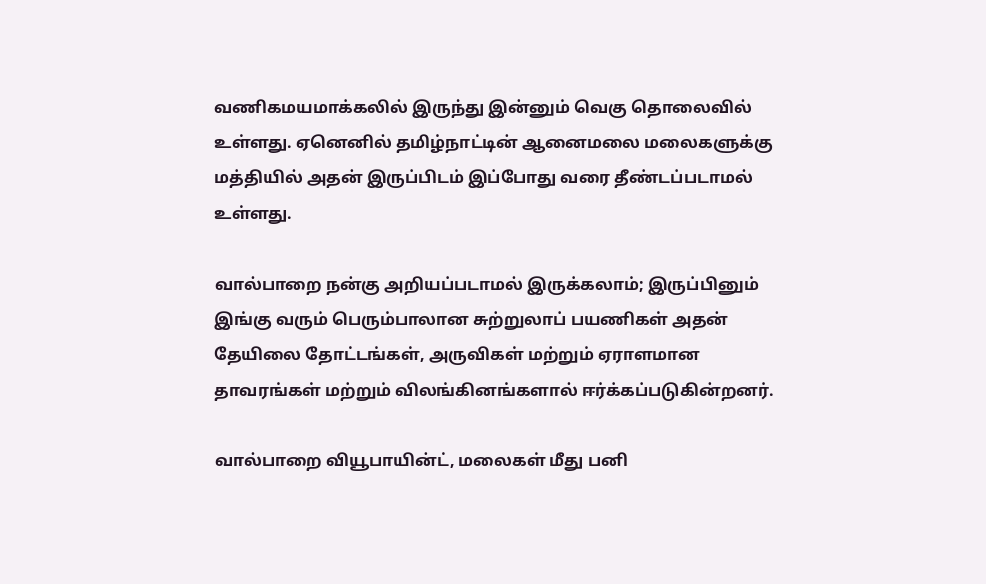வணிகமயமாக்கலில் இருந்து இன்னும் வெகு தொலைவில் உள்ளது. ஏனெனில் தமிழ்நாட்டின் ஆனைமலை மலைகளுக்கு மத்தியில் அதன் இருப்பிடம் இப்போது வரை தீண்டப்படாமல் உள்ளது.

வால்பாறை நன்கு அறியப்படாமல் இருக்கலாம்; இருப்பினும் இங்கு வரும் பெரும்பாலான சுற்றுலாப் பயணிகள் அதன் தேயிலை தோட்டங்கள், அருவிகள் மற்றும் ஏராளமான தாவரங்கள் மற்றும் விலங்கினங்களால் ஈர்க்கப்படுகின்றனர்.

வால்பாறை வியூபாயின்ட், மலைகள் மீது பனி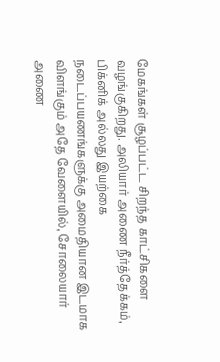மேகங்கள் சூழப்பட்ட சிறந்த காட்சிகளை வழங்குகிறது. அலியார் அணை நீர்த்தேக்கம், பிக்னிக் அல்லது இயற்கை நடைப்பயணங்களுக்கு அமைதியான இடமாக விளங்கும் அதே வேளையில், சோலையார் அணை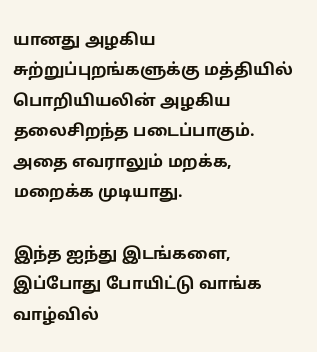யானது அழகிய சுற்றுப்புறங்களுக்கு மத்தியில் பொறியியலின் அழகிய தலைசிறந்த படைப்பாகும். அதை எவராலும் மறக்க, மறைக்க முடியாது.

இந்த ஐந்து இடங்களை, இப்போது போயிட்டு வாங்க வாழ்வில்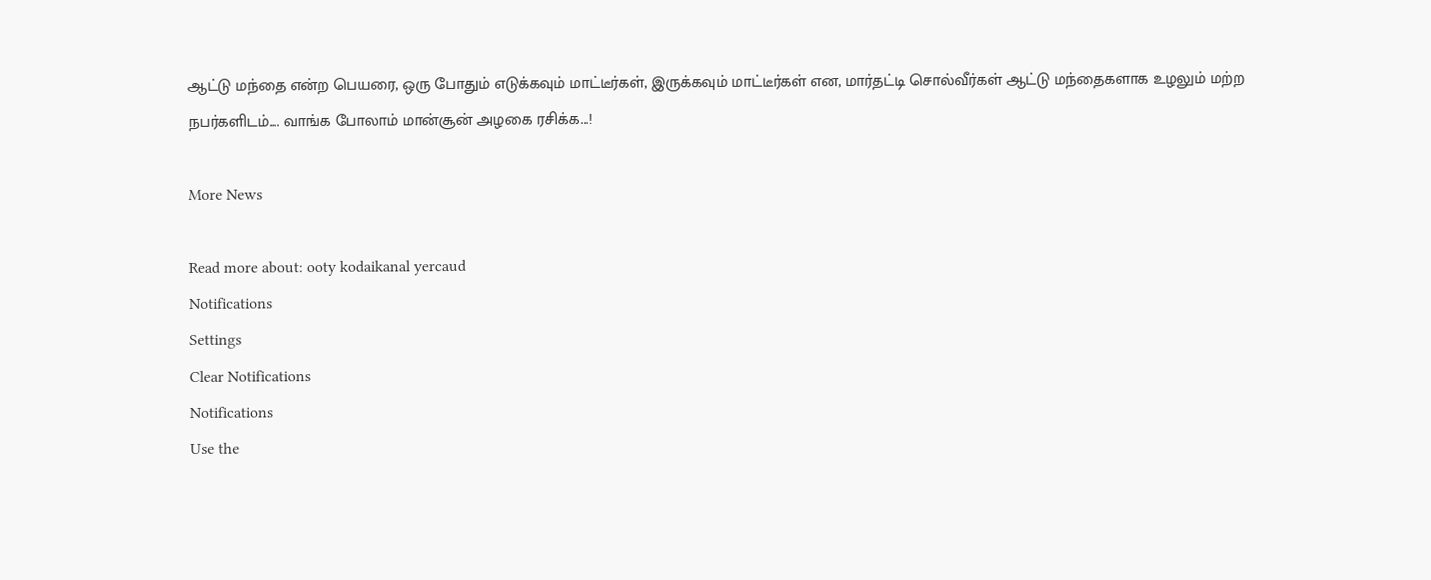ஆட்டு மந்தை என்ற பெயரை, ஒரு போதும் எடுக்கவும் மாட்டீர்கள், இருக்கவும் மாட்டீர்கள் என, மார்தட்டி சொல்வீர்கள் ஆட்டு மந்தைகளாக உழலும் மற்ற நபர்களிடம்.... வாங்க போலாம் மான்சூன் அழகை ரசிக்க...!

More News

Read more about: ooty kodaikanal yercaud
Notifications
Settings
Clear Notifications
Notifications
Use the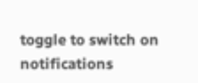toggle to switch on notifications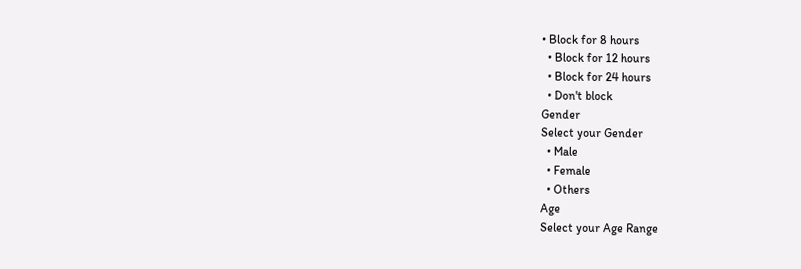• Block for 8 hours
  • Block for 12 hours
  • Block for 24 hours
  • Don't block
Gender
Select your Gender
  • Male
  • Female
  • Others
Age
Select your Age Range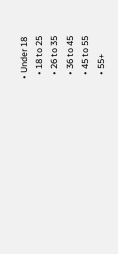• Under 18
  • 18 to 25
  • 26 to 35
  • 36 to 45
  • 45 to 55
  • 55+